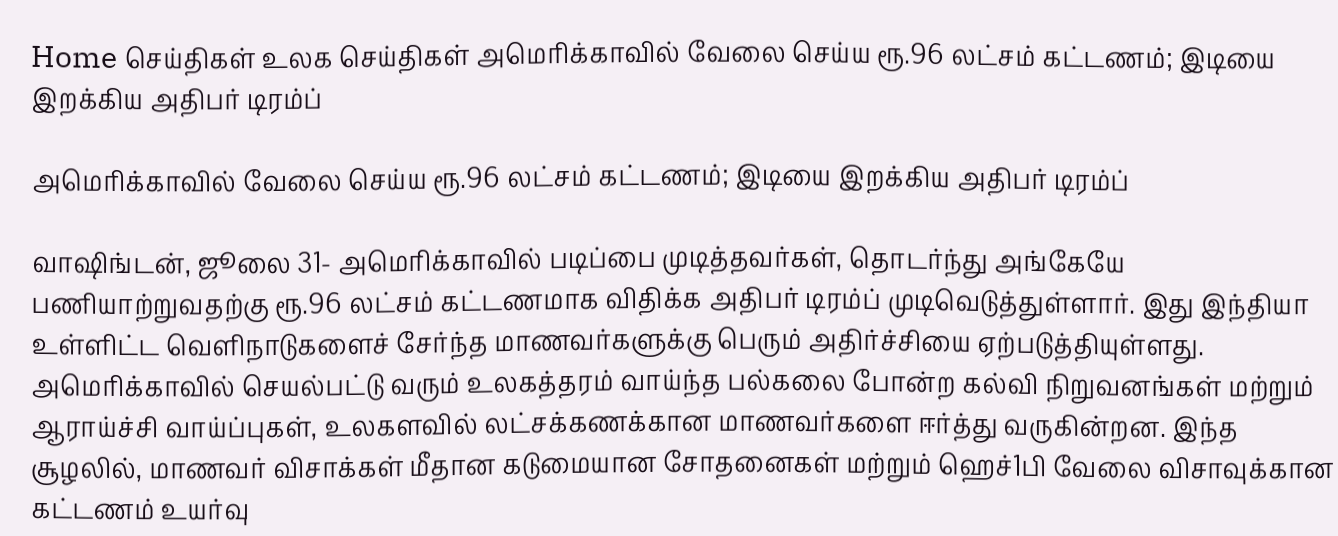Home செய்திகள் உலக செய்திகள் அமெரிக்காவில் வேலை செய்ய ரூ.96 லட்சம் கட்டணம்; இடியை இறக்கிய அதிபர் டிரம்ப்

அமெரிக்காவில் வேலை செய்ய ரூ.96 லட்சம் கட்டணம்; இடியை இறக்கிய அதிபர் டிரம்ப்

வாஷிங்டன், ஜூலை 31- அமெரிக்காவில் படிப்பை முடித்தவர்கள், தொடர்ந்து அங்கேயே பணியாற்றுவதற்கு ரூ.96 லட்சம் கட்டணமாக விதிக்க அதிபர் டிரம்ப் முடிவெடுத்துள்ளார். இது இந்தியா உள்ளிட்ட வெளிநாடுகளைச் சேர்ந்த மாணவர்களுக்கு பெரும் அதிர்ச்சியை ஏற்படுத்தியுள்ளது. அமெரிக்காவில் செயல்பட்டு வரும் உலகத்தரம் வாய்ந்த பல்கலை போன்ற கல்வி நிறுவனங்கள் மற்றும் ஆராய்ச்சி வாய்ப்புகள், உலகளவில் லட்சக்கணக்கான மாணவர்களை ஈர்த்து வருகின்றன. இந்த சூழலில், மாணவர் விசாக்கள் மீதான கடுமையான சோதனைகள் மற்றும் ஹெச்1பி வேலை விசாவுக்கான கட்டணம் உயர்வு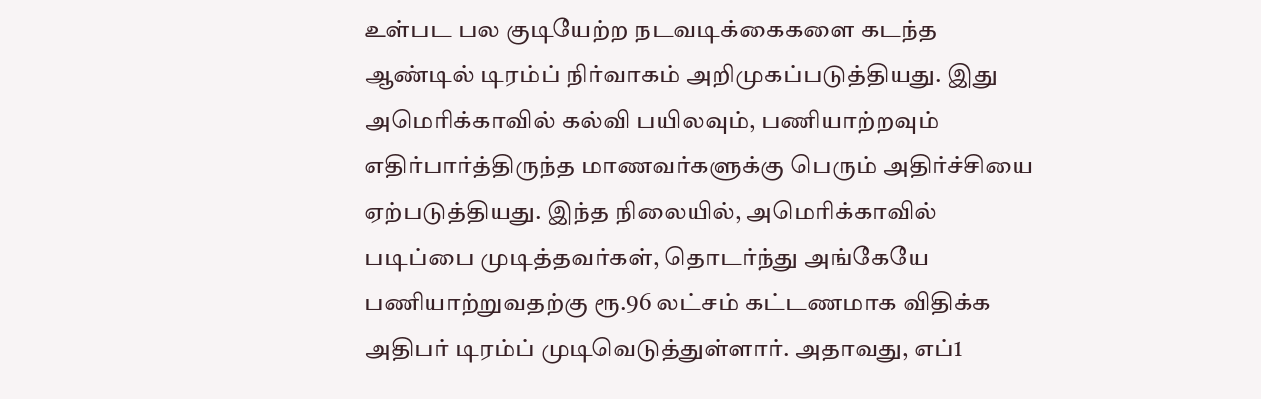உள்பட பல குடியேற்ற நடவடிக்கைகளை கடந்த ஆண்டில் டிரம்ப் நிர்வாகம் அறிமுகப்படுத்தியது. இது அமெரிக்காவில் கல்வி பயிலவும், பணியாற்றவும் எதிர்பார்த்திருந்த மாணவர்களுக்கு பெரும் அதிர்ச்சியை ஏற்படுத்தியது. இந்த நிலையில், அமெரிக்காவில் படிப்பை முடித்தவர்கள், தொடர்ந்து அங்கேயே பணியாற்றுவதற்கு ரூ.96 லட்சம் கட்டணமாக விதிக்க அதிபர் டிரம்ப் முடிவெடுத்துள்ளார். அதாவது, எப்1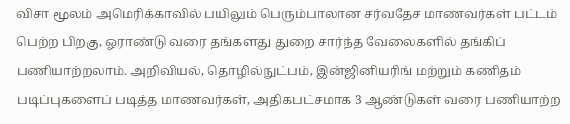விசா மூலம் அமெரிக்காவில் பயிலும் பெரும்பாலான சர்வதேச மாணவர்கள் பட்டம் பெற்ற பிறகு, ஓராண்டு வரை தங்களது துறை சார்ந்த வேலைகளில் தங்கிப் பணியாற்றலாம். அறிவியல், தொழில்நுட்பம், இன்ஜினியரிங் மற்றும் கணிதம் படிப்புகளைப் படித்த மாணவர்கள், அதிகபட்சமாக 3 ஆண்டுகள் வரை பணியாற்ற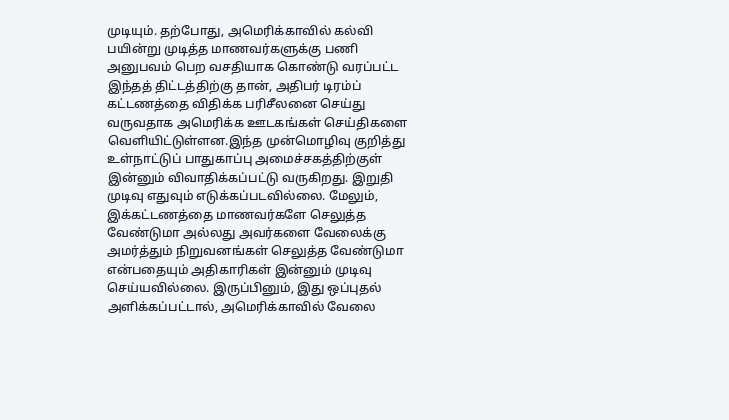முடியும். தற்போது, அமெரிக்காவில் கல்வி பயின்று முடித்த மாணவர்களுக்கு பணி அனுபவம் பெற வசதியாக கொண்டு வரப்பட்ட இந்தத் திட்டத்திற்கு தான், அதிபர் டிரம்ப் கட்டணத்தை விதிக்க பரிசீலனை செய்து வருவதாக அமெரிக்க ஊடகங்கள் செய்திகளை வெளியிட்டுள்ளன.இந்த முன்மொழிவு குறித்து உள்நாட்டுப் பாதுகாப்பு அமைச்சகத்திற்குள் இன்னும் விவாதிக்கப்பட்டு வருகிறது. இறுதி முடிவு எதுவும் எடுக்கப்படவில்லை. மேலும், இக்கட்டணத்தை மாணவர்களே செலுத்த வேண்டுமா அல்லது அவர்களை வேலைக்கு அமர்த்தும் நிறுவனங்கள் செலுத்த வேண்டுமா என்பதையும் அதிகாரிகள் இன்னும் முடிவு செய்யவில்லை. இருப்பினும், இது ஒப்புதல் அளிக்கப்பட்டால், அமெரிக்காவில் வேலை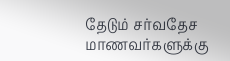தேடும் சர்வதேச மாணவர்களுக்கு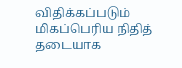விதிக்கப்படும் மிகப்பெரிய நிதித் தடையாக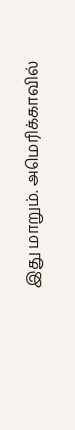இது மாறும். அமெரிக்காவில்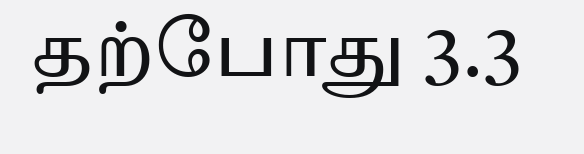தற்போது 3.3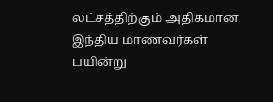லட்சத்திற்கும் அதிகமான இந்திய மாணவர்கள் பயின்று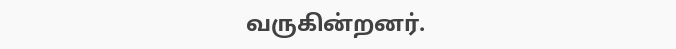வருகின்றனர்.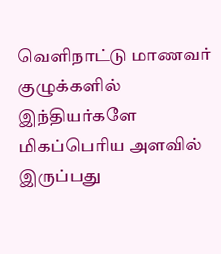வெளிநாட்டு மாணவர் குழுக்களில் இந்தியர்களே மிகப்பெரிய அளவில் இருப்பது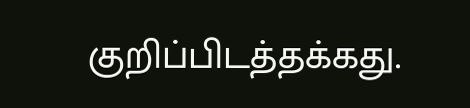குறிப்பிடத்தக்கது.